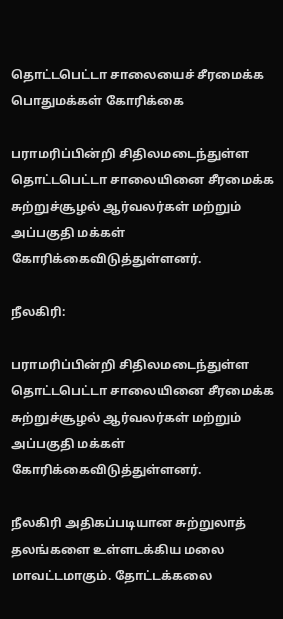தொட்டபெட்டா சாலையைச் சீரமைக்க பொதுமக்கள் கோரிக்கை

பராமரிப்பின்றி சிதிலமடைந்துள்ள தொட்டபெட்டா சாலையினை சீரமைக்க சுற்றுச்சூழல் ஆர்வலர்கள் மற்றும் அப்பகுதி மக்கள் கோரிக்கைவிடுத்துள்ளனர்.

நீலகிரி:

பராமரிப்பின்றி சிதிலமடைந்துள்ள தொட்டபெட்டா சாலையினை சீரமைக்க சுற்றுச்சூழல் ஆர்வலர்கள் மற்றும் அப்பகுதி மக்கள் கோரிக்கைவிடுத்துள்ளனர்.

நீலகிரி அதிகப்படியான சுற்றுலாத் தலங்களை உள்ளடக்கிய மலை மாவட்டமாகும். தோட்டக்கலை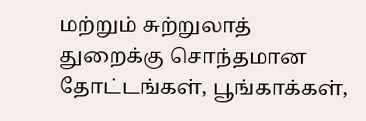மற்றும் சுற்றுலாத் துறைக்கு சொந்தமான தோட்டங்கள், பூங்காக்கள்,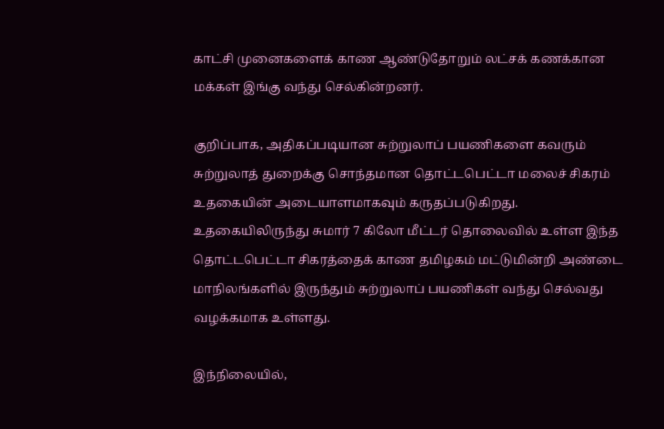காட்சி முனைகளைக் காண ஆண்டுதோறும் லட்சக் கணக்கான மக்கள் இங்கு வந்து செல்கின்றனர்.

குறிப்பாக, அதிகப்படியான சுற்றுலாப் பயணிகளை கவரும் சுற்றுலாத் துறைக்கு சொந்தமான தொட்டபெட்டா மலைச் சிகரம் உதகையின் அடையாளமாகவும் கருதப்படுகிறது. உதகையிலிருந்து சுமார் 7 கிலோ மீட்டர் தொலைவில் உள்ள இந்த தொட்டபெட்டா சிகரத்தைக் காண தமிழகம் மட்டுமின்றி அண்டை மாநிலங்களில் இருந்தும் சுற்றுலாப் பயணிகள் வந்து செல்வது வழக்கமாக உள்ளது.

இந்நிலையில்,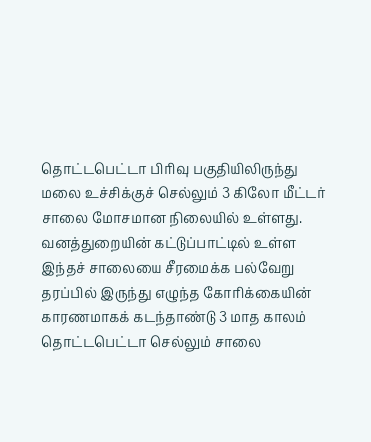தொட்டபெட்டா பிரிவு பகுதியிலிருந்து மலை உச்சிக்குச் செல்லும் 3 கிலோ மீட்டர் சாலை மோசமான நிலையில் உள்ளது. வனத்துறையின் கட்டுப்பாட்டில் உள்ள இந்தச் சாலையை சீரமைக்க பல்வேறு தரப்பில் இருந்து எழுந்த கோரிக்கையின் காரணமாகக் கடந்தாண்டு 3 மாத காலம் தொட்டபெட்டா செல்லும் சாலை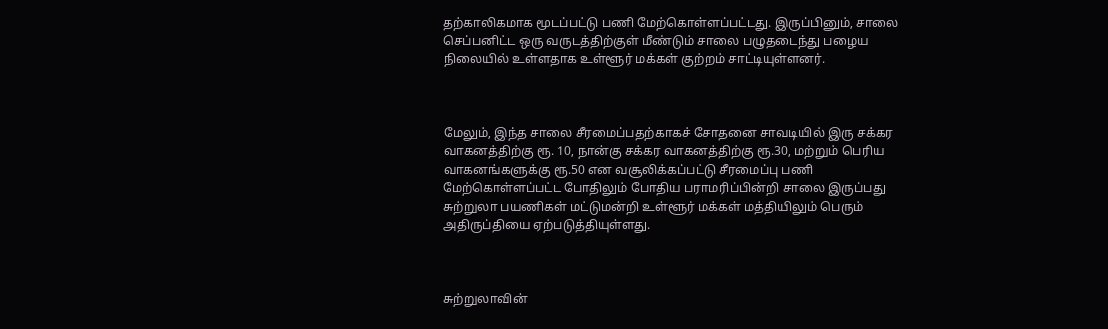தற்காலிகமாக மூடப்பட்டு பணி மேற்கொள்ளப்பட்டது. இருப்பினும், சாலை செப்பனிட்ட ஒரு வருடத்திற்குள் மீண்டும் சாலை பழுதடைந்து பழைய நிலையில் உள்ளதாக உள்ளூர் மக்கள் குற்றம் சாட்டியுள்ளனர்.



மேலும், இந்த சாலை சீரமைப்பதற்காகச் சோதனை சாவடியில் இரு சக்கர வாகனத்திற்கு ரூ. 10, நான்கு சக்கர வாகனத்திற்கு ரூ.30, மற்றும் பெரிய வாகனங்களுக்கு ரூ.50 என வசூலிக்கப்பட்டு சீரமைப்பு பணி மேற்கொள்ளப்பட்ட போதிலும் போதிய பராமரிப்பின்றி சாலை இருப்பது சுற்றுலா பயணிகள் மட்டுமன்றி உள்ளூர் மக்கள் மத்தியிலும் பெரும் அதிருப்தியை ஏற்படுத்தியுள்ளது.



சுற்றுலாவின்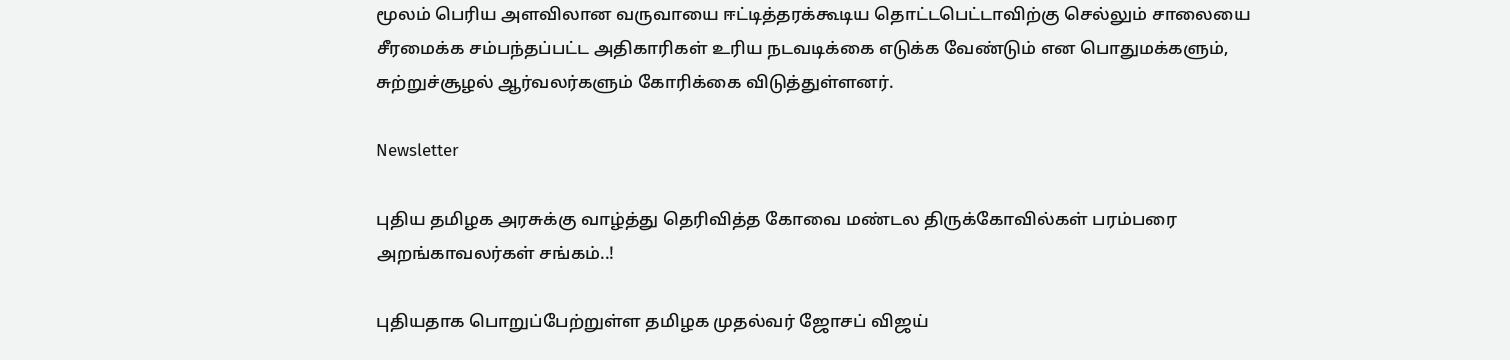மூலம் பெரிய அளவிலான வருவாயை ஈட்டித்தரக்கூடிய தொட்டபெட்டாவிற்கு செல்லும் சாலையை சீரமைக்க சம்பந்தப்பட்ட அதிகாரிகள் உரிய நடவடிக்கை எடுக்க வேண்டும் என பொதுமக்களும், சுற்றுச்சூழல் ஆர்வலர்களும் கோரிக்கை விடுத்துள்ளனர்.

Newsletter

புதிய தமிழக அரசுக்கு வாழ்த்து தெரிவித்த கோவை மண்டல திருக்கோவில்கள் பரம்பரை அறங்காவலர்கள் சங்கம்..!

புதியதாக பொறுப்பேற்றுள்ள தமிழக முதல்வர் ஜோசப் விஜய்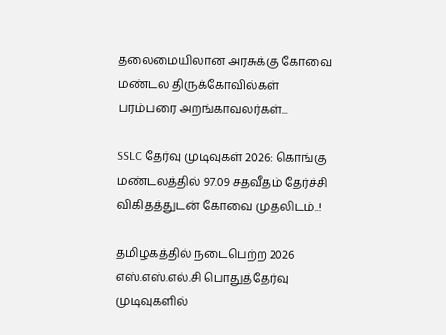தலைமையிலான அரசுக்கு கோவை மண்டல திருக்கோவில்கள் பரம்பரை அறங்காவலர்கள்...

SSLC தேர்வு முடிவுகள் 2026: கொங்கு மண்டலத்தில் 97.09 சதவீதம் தேர்ச்சி விகிதத்துடன் கோவை முதலிடம்..!

தமிழகத்தில் நடைபெற்ற 2026 எஸ்.எஸ்.எல்.சி பொதுத்தேர்வு முடிவுகளில்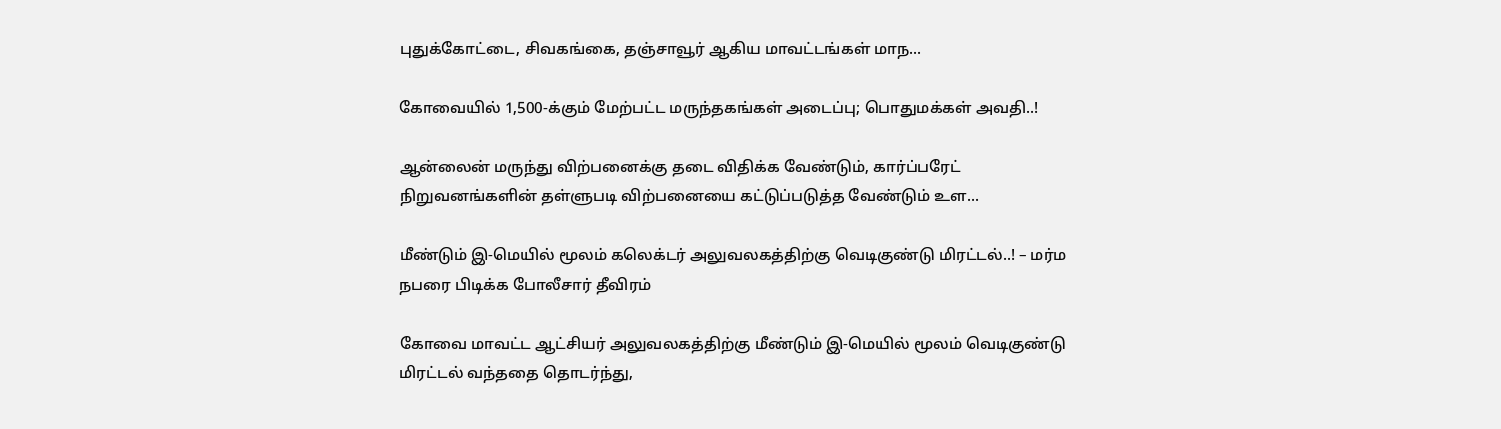புதுக்கோட்டை, சிவகங்கை, தஞ்சாவூர் ஆகிய மாவட்டங்கள் மாந...

கோவையில் 1,500-க்கும் மேற்பட்ட மருந்தகங்கள் அடைப்பு; பொதுமக்கள் அவதி..!

ஆன்லைன் மருந்து விற்பனைக்கு தடை விதிக்க வேண்டும், கார்ப்பரேட் நிறுவனங்களின் தள்ளுபடி விற்பனையை கட்டுப்படுத்த வேண்டும் உள...

மீண்டும் இ-மெயில் மூலம் கலெக்டர் அலுவலகத்திற்கு வெடிகுண்டு மிரட்டல்..! – மர்ம நபரை பிடிக்க போலீசார் தீவிரம்

கோவை மாவட்ட ஆட்சியர் அலுவலகத்திற்கு மீண்டும் இ-மெயில் மூலம் வெடிகுண்டு மிரட்டல் வந்ததை தொடர்ந்து,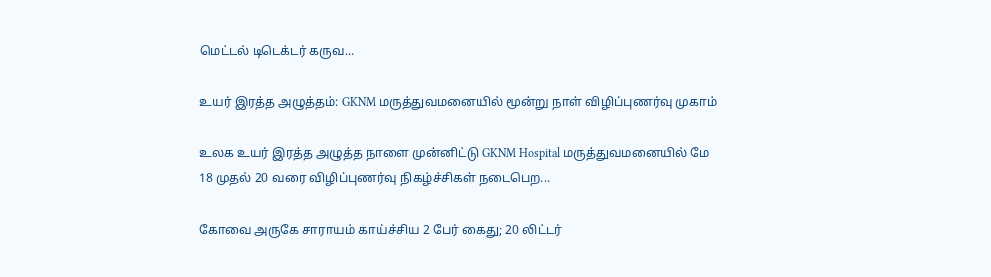மெட்டல் டிடெக்டர் கருவ...

உயர் இரத்த அழுத்தம்: GKNM மருத்துவமனையில் மூன்று நாள் விழிப்புணர்வு முகாம்

உலக உயர் இரத்த அழுத்த நாளை முன்னிட்டு GKNM Hospital மருத்துவமனையில் மே 18 முதல் 20 வரை விழிப்புணர்வு நிகழ்ச்சிகள் நடைபெற...

கோவை அருகே சாராயம் காய்ச்சிய 2 பேர் கைது; 20 லிட்டர்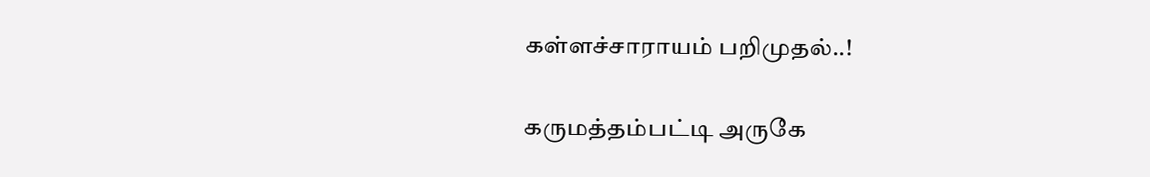கள்ளச்சாராயம் பறிமுதல்..!

கருமத்தம்பட்டி அருகே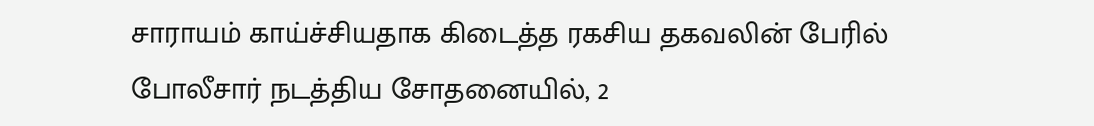சாராயம் காய்ச்சியதாக கிடைத்த ரகசிய தகவலின் பேரில் போலீசார் நடத்திய சோதனையில், 2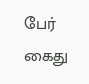பேர் கைது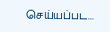செய்யப்பட...